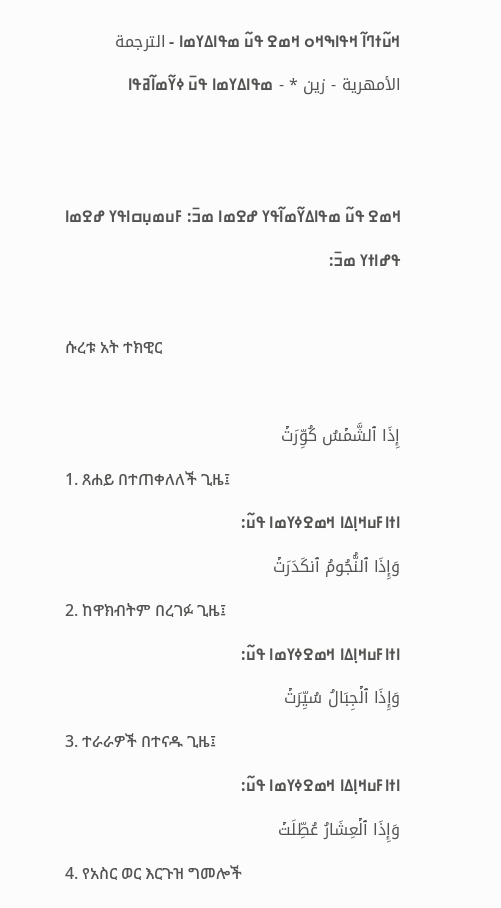ߞߎ߬ߙߣߊ߬ ߞߟߊߒߞߋ ߞߘߐ ߟߎ߬ ߘߟߊߡߌߘߊ - الترجمة الأمهرية - زين * - ߘߟߊߡߌߘߊ ߟߎ߫ ߦߌ߬ߘߊ߬ߥߟߊ


ߞߘߐ ߟߎ߬ ߘߟߊߡߌ߬ߘߊ߬ߟߌ ߝߐߘߊ ߘߏ߫: ߓߎߘߎ߲ߛߊߟߌ ߝߐߘߊ   ߟߝߊߙߌ ߘߏ߫:

ሱረቱ አት ተክዊር

إِذَا ٱلشَّمۡسُ كُوِّرَتۡ
1. ጸሐይ በተጠቀለለች ጊዜ፤
ߊߙߊߓߎߞߊ߲ߡߊ ߞߘߐߦߌߘߊ ߟߎ߬:
وَإِذَا ٱلنُّجُومُ ٱنكَدَرَتۡ
2. ከዋክብትም በረገፉ ጊዜ፤
ߊߙߊߓߎߞߊ߲ߡߊ ߞߘߐߦߌߘߊ ߟߎ߬:
وَإِذَا ٱلۡجِبَالُ سُيِّرَتۡ
3. ተራራዎች በተናዱ ጊዜ፤
ߊߙߊߓߎߞߊ߲ߡߊ ߞߘߐߦߌߘߊ ߟߎ߬:
وَإِذَا ٱلۡعِشَارُ عُطِّلَتۡ
4. የአስር ወር እርጉዝ ግመሎች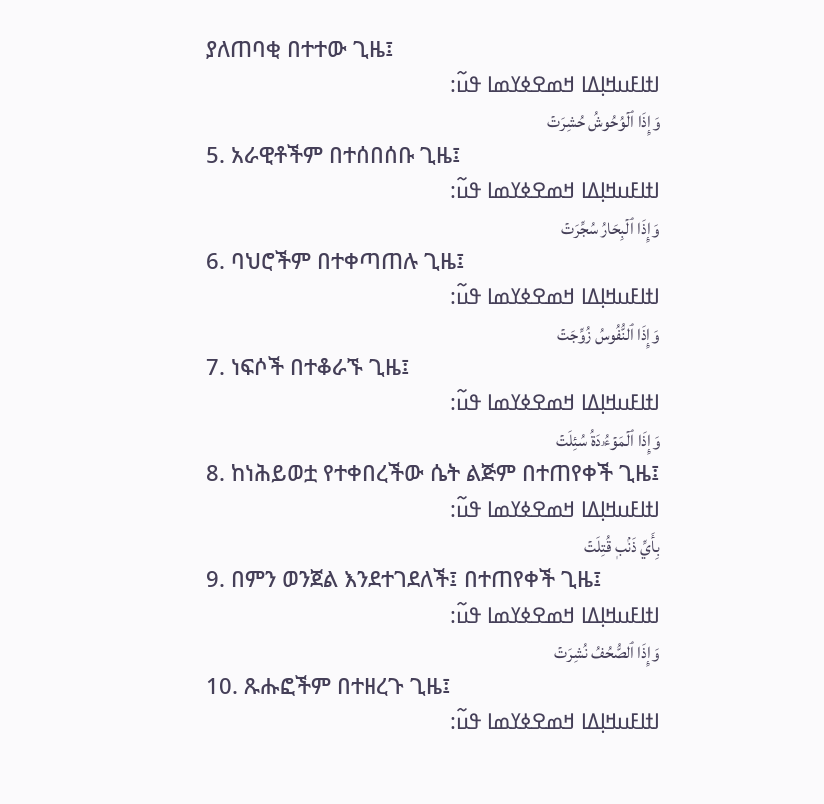ያለጠባቂ በተተው ጊዜ፤
ߊߙߊߓߎߞߊ߲ߡߊ ߞߘߐߦߌߘߊ ߟߎ߬:
وَإِذَا ٱلۡوُحُوشُ حُشِرَتۡ
5. አራዊቶችም በተሰበሰቡ ጊዜ፤
ߊߙߊߓߎߞߊ߲ߡߊ ߞߘߐߦߌߘߊ ߟߎ߬:
وَإِذَا ٱلۡبِحَارُ سُجِّرَتۡ
6. ባህሮችም በተቀጣጠሉ ጊዜ፤
ߊߙߊߓߎߞߊ߲ߡߊ ߞߘߐߦߌߘߊ ߟߎ߬:
وَإِذَا ٱلنُّفُوسُ زُوِّجَتۡ
7. ነፍሶች በተቆራኙ ጊዜ፤
ߊߙߊߓߎߞߊ߲ߡߊ ߞߘߐߦߌߘߊ ߟߎ߬:
وَإِذَا ٱلۡمَوۡءُۥدَةُ سُئِلَتۡ
8. ከነሕይወቷ የተቀበረችው ሴት ልጅም በተጠየቀች ጊዜ፤
ߊߙߊߓߎߞߊ߲ߡߊ ߞߘߐߦߌߘߊ ߟߎ߬:
بِأَيِّ ذَنۢبٖ قُتِلَتۡ
9. በምን ወንጀል እንደተገደለች፤ በተጠየቀች ጊዜ፤
ߊߙߊߓߎߞߊ߲ߡߊ ߞߘߐߦߌߘߊ ߟߎ߬:
وَإِذَا ٱلصُّحُفُ نُشِرَتۡ
10. ጹሑፎችም በተዘረጉ ጊዜ፤
ߊߙߊߓߎߞߊ߲ߡߊ ߞߘߐߦߌߘߊ ߟߎ߬: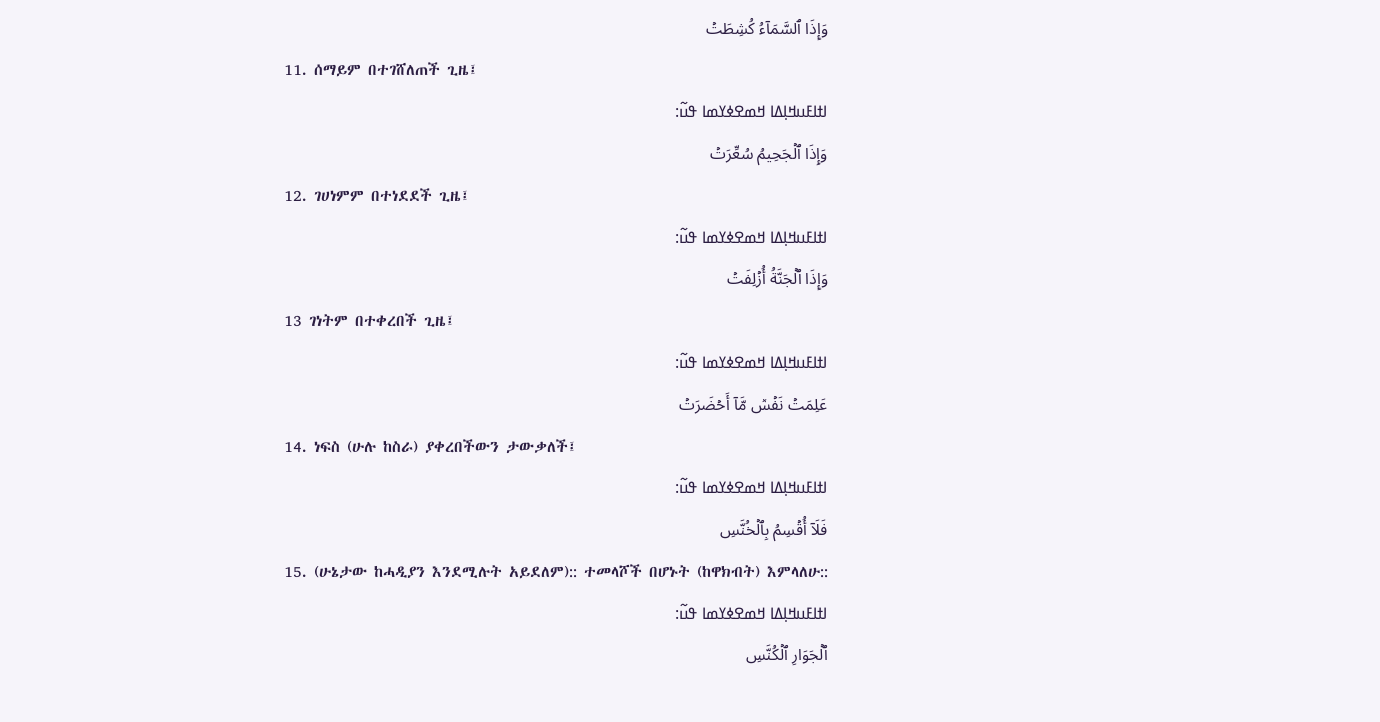وَإِذَا ٱلسَّمَآءُ كُشِطَتۡ
11. ሰማይም በተገሸለጠች ጊዜ፤
ߊߙߊߓߎߞߊ߲ߡߊ ߞߘߐߦߌߘߊ ߟߎ߬:
وَإِذَا ٱلۡجَحِيمُ سُعِّرَتۡ
12. ገሀነምም በተነደደች ጊዜ፤
ߊߙߊߓߎߞߊ߲ߡߊ ߞߘߐߦߌߘߊ ߟߎ߬:
وَإِذَا ٱلۡجَنَّةُ أُزۡلِفَتۡ
13 ገነትም በተቀረበች ጊዜ፤
ߊߙߊߓߎߞߊ߲ߡߊ ߞߘߐߦߌߘߊ ߟߎ߬:
عَلِمَتۡ نَفۡسٞ مَّآ أَحۡضَرَتۡ
14. ነፍስ (ሁሉ ከስራ) ያቀረበችውን ታውቃለች፤
ߊߙߊߓߎߞߊ߲ߡߊ ߞߘߐߦߌߘߊ ߟߎ߬:
فَلَآ أُقۡسِمُ بِٱلۡخُنَّسِ
15. (ሁኔታው ከሓዲያን እንደሚሉት አይደለም):: ተመላሾች በሆኑት (ከዋክብት) እምላለሁ::
ߊߙߊߓߎߞߊ߲ߡߊ ߞߘߐߦߌߘߊ ߟߎ߬:
ٱلۡجَوَارِ ٱلۡكُنَّسِ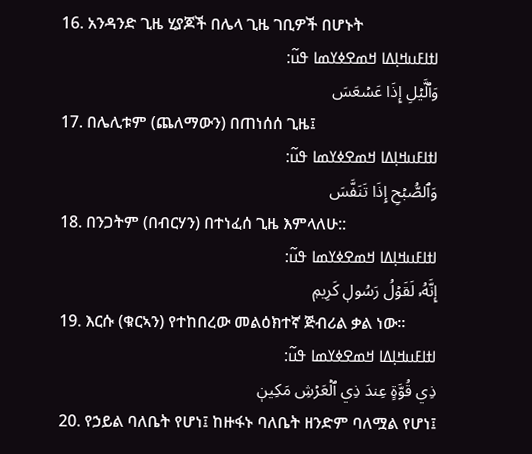16. አንዳንድ ጊዜ ሂያጆች በሌላ ጊዜ ገቢዎች በሆኑት
ߊߙߊߓߎߞߊ߲ߡߊ ߞߘߐߦߌߘߊ ߟߎ߬:
وَٱلَّيۡلِ إِذَا عَسۡعَسَ
17. በሌሊቱም (ጨለማውን) በጠነሰሰ ጊዜ፤
ߊߙߊߓߎߞߊ߲ߡߊ ߞߘߐߦߌߘߊ ߟߎ߬:
وَٱلصُّبۡحِ إِذَا تَنَفَّسَ
18. በንጋትም (በብርሃን) በተነፈሰ ጊዜ እምላለሁ::
ߊߙߊߓߎߞߊ߲ߡߊ ߞߘߐߦߌߘߊ ߟߎ߬:
إِنَّهُۥ لَقَوۡلُ رَسُولٖ كَرِيمٖ
19. እርሱ (ቁርኣን) የተከበረው መልዕክተኛ ጅብሪል ቃል ነው።
ߊߙߊߓߎߞߊ߲ߡߊ ߞߘߐߦߌߘߊ ߟߎ߬:
ذِي قُوَّةٍ عِندَ ذِي ٱلۡعَرۡشِ مَكِينٖ
20. የኃይል ባለቤት የሆነ፤ ከዙፋኑ ባለቤት ዘንድም ባለሟል የሆነ፤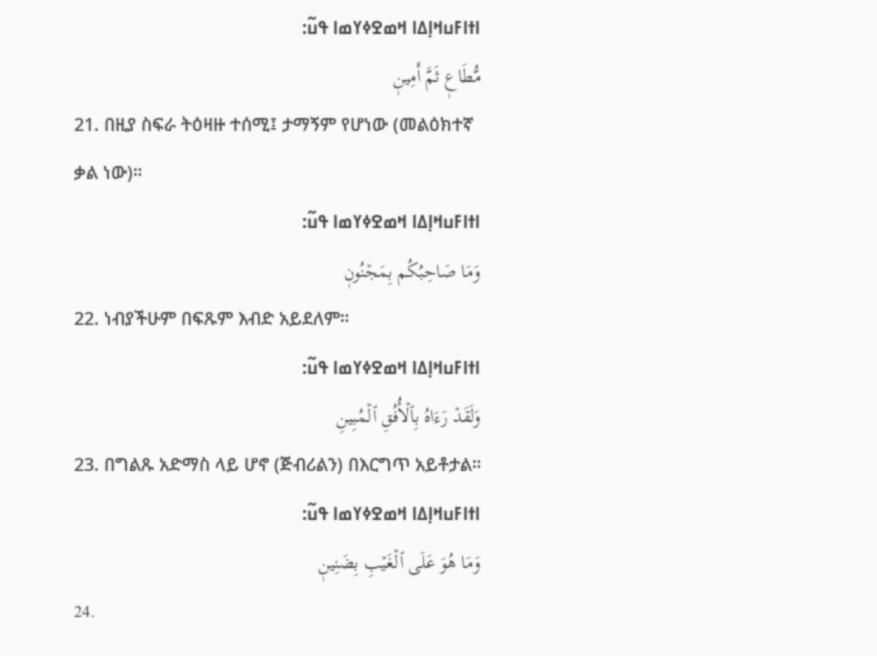ߊߙߊߓߎߞߊ߲ߡߊ ߞߘߐߦߌߘߊ ߟߎ߬:
مُّطَاعٖ ثَمَّ أَمِينٖ
21. በዚያ ስፍራ ትዕዛዙ ተሰሚ፤ ታማኝም የሆነው (መልዕክተኛ ቃል ነው)።
ߊߙߊߓߎߞߊ߲ߡߊ ߞߘߐߦߌߘߊ ߟߎ߬:
وَمَا صَاحِبُكُم بِمَجۡنُونٖ
22. ነብያችሁም በፍጹም እብድ አይደለም።
ߊߙߊߓߎߞߊ߲ߡߊ ߞߘߐߦߌߘߊ ߟߎ߬:
وَلَقَدۡ رَءَاهُ بِٱلۡأُفُقِ ٱلۡمُبِينِ
23. በግልጹ አድማስ ላይ ሆኖ (ጅብሪልን) በእርግጥ አይቶታል።
ߊߙߊߓߎߞߊ߲ߡߊ ߞߘߐߦߌߘߊ ߟߎ߬:
وَمَا هُوَ عَلَى ٱلۡغَيۡبِ بِضَنِينٖ
24.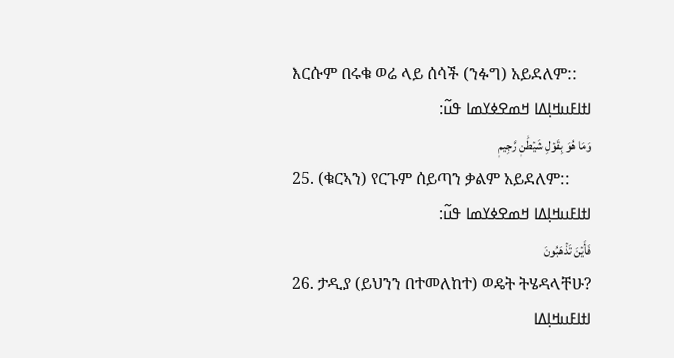እርሱም በሩቁ ወሬ ላይ ሰሳች (ንፉግ) አይደለም::
ߊߙߊߓߎߞߊ߲ߡߊ ߞߘߐߦߌߘߊ ߟߎ߬:
وَمَا هُوَ بِقَوۡلِ شَيۡطَٰنٖ رَّجِيمٖ
25. (ቁርኣን) የርጉም ሰይጣን ቃልም አይደለም::
ߊߙߊߓߎߞߊ߲ߡߊ ߞߘߐߦߌߘߊ ߟߎ߬:
فَأَيۡنَ تَذۡهَبُونَ
26. ታዲያ (ይህንን በተመለከተ) ወዴት ትሄዳላቸሁ?
ߊߙߊߓߎߞߊ߲ߡߊ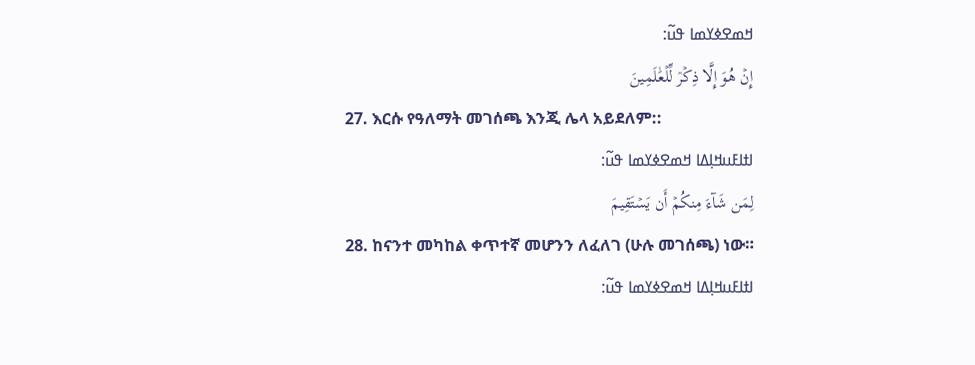ߞߘߐߦߌߘߊ ߟߎ߬:
إِنۡ هُوَ إِلَّا ذِكۡرٞ لِّلۡعَٰلَمِينَ
27. እርሱ የዓለማት መገሰጫ እንጂ ሌላ አይደለም::
ߊߙߊߓߎߞߊ߲ߡߊ ߞߘߐߦߌߘߊ ߟߎ߬:
لِمَن شَآءَ مِنكُمۡ أَن يَسۡتَقِيمَ
28. ከናንተ መካከል ቀጥተኛ መሆንን ለፈለገ (ሁሉ መገሰጫ) ነው።
ߊߙߊߓߎߞߊ߲ߡߊ ߞߘߐߦߌߘߊ ߟߎ߬: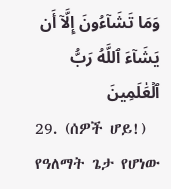وَمَا تَشَآءُونَ إِلَّآ أَن يَشَآءَ ٱللَّهُ رَبُّ ٱلۡعَٰلَمِينَ
29. (ሰዎች ሆይ!) የዓለማት ጌታ የሆነው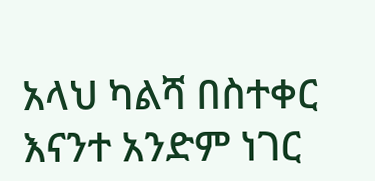አላህ ካልሻ በስተቀር እናንተ አንድም ነገር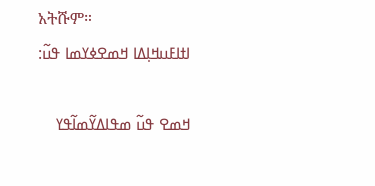አትሹም።
ߊߙߊߓߎߞߊ߲ߡߊ ߞߘߐߦߌߘߊ ߟߎ߬:

ߞߘߐ ߟߎ߬ ߘߟߊߡߌ߬ߘߊ߬ߟߌ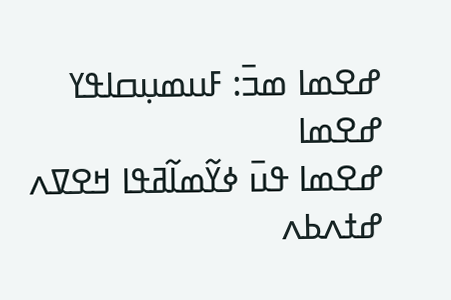ߝߐߘߊ ߘߏ߫: ߓߎߘߎ߲ߛߊߟߌ ߝߐߘߊ
ߝߐߘߊ ߟߎ߫ ߦߌ߬ߘߊ߬ߥߟߊ ߞߐߜߍ ߝߙߍߕߍ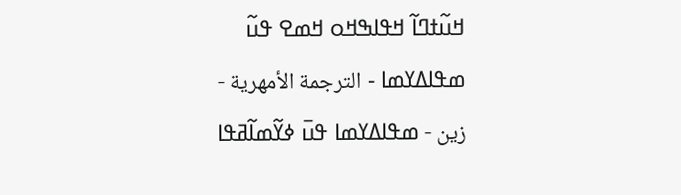ߞߎ߬ߙߣߊ߬ ߞߟߊߒߞߋ ߞߘߐ ߟߎ߬ ߘߟߊߡߌߘߊ - الترجمة الأمهرية - زين - ߘߟߊߡߌߘߊ ߟߎ߫ ߦߌ߬ߘߊ߬ߥߟߊ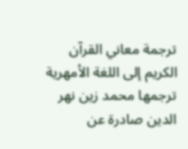ترجمة معاني القرآن الكريم إلى اللغة الأمهرية ترجمها محمد زين نهر الدين صادرة عن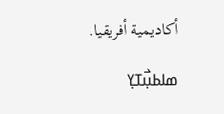أكاديمية أفريقيا.

ߘߊߕߎ߲߯ߠߌ߲